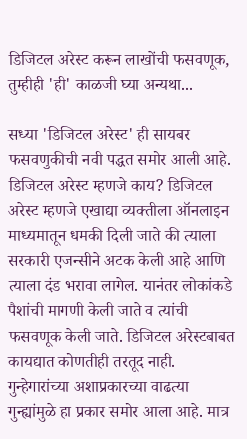डिजिटल अरेस्ट करून लाखोंची फसवणूक, तुम्हीही 'ही' काळजी घ्या अन्यथा...

सध्या 'डिजिटल अरेस्ट' ही सायबर फसवणुकीची नवी पद्धत समोर आली आहे.   डिजिटल अरेस्ट म्हणजे काय? डिजिटल अरेस्ट म्हणजे एखाद्या व्यक्तीला ऑनलाइन माध्यमातून धमकी दिली जाते की त्याला सरकारी एजन्सीने अटक केली आहे आणि त्याला दंड भरावा लागेल. यानंतर लोकांकडे पैशांची मागणी केली जाते व त्यांची फसवणूक केली जाते. डिजिटल अरेस्टबाबत कायद्यात कोणतीही तरतूद नाही. गुन्हेगारांच्या अशाप्रकारच्या वाढत्या गुन्ह्यांमुळे हा प्रकार समोर आला आहे. मात्र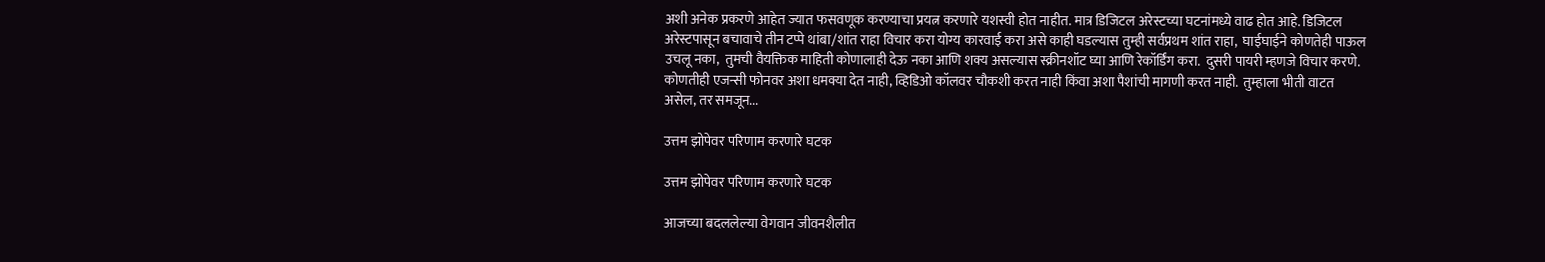अशी अनेक प्रकरणे आहेत ज्यात फसवणूक करण्याचा प्रयत्न करणारे यशस्वी होत नाहीत. मात्र डिजिटल अरेस्टच्या घटनांमध्ये वाढ होत आहे. डिजिटल अरेस्टपासून बचावाचे तीन टप्पे थांबा/शांत राहा विचार करा योग्य कारवाई करा असे काही घडल्यास तुम्ही सर्वप्रथम शांत राहा,  घाईघाईने कोणतेही पाऊल उचलू नका,  तुमची वैयक्तिक माहिती कोणालाही देऊ नका आणि शक्य असल्यास स्क्रीनशॉट घ्या आणि रेकॉर्डिंग करा.  दुसरी पायरी म्हणजे विचार करणे. कोणतीही एजन्सी फोनवर अशा धमक्या देत नाही, व्हिडिओ कॉलवर चौकशी करत नाही किंवा अशा पैशांची मागणी करत नाही.  तुम्हाला भीती वाटत असेल, तर समजून...

उत्तम झोपेवर परिणाम करणारे घटक

उत्तम झोपेवर परिणाम करणारे घटक

आजच्या बदललेल्या वेगवान जीवनशैलीत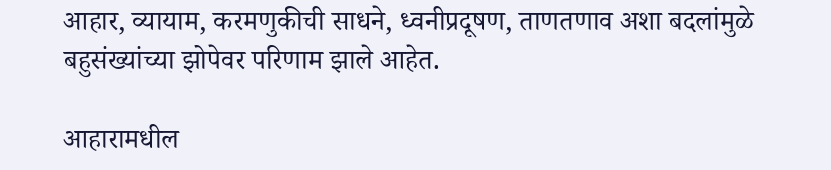आहार, व्यायाम, करमणुकीची साधने, ध्वनीप्रदूषण, ताणतणाव अशा बदलांमुळे बहुसंख्यांच्या झोपेवर परिणाम झाले आहेत.

आहारामधील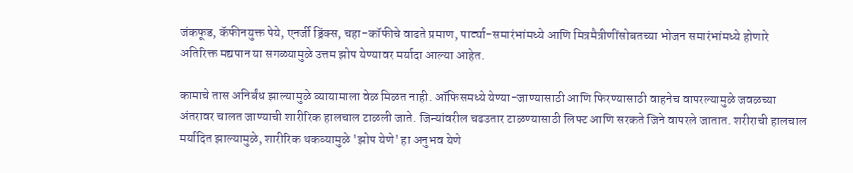जंकफूड, कॅफीनयुक्त पेये, एनर्जी ड्रिंक्स, चहा-कॉफीचे वाढते प्रमाण, पार्ट्या-समारंभांमध्ये आणि मित्रमैत्रीणींसोबतच्या भोजन समारंभांमध्ये होणारे अतिरिक्त मद्यपान या सगळ्यामुळे उत्तम झोप येण्यावर मर्यादा आल्या आहेत.

कामाचे तास अनिर्बंध झाल्यामुळे व्यायामाला वेळ मिळत नाही. ऑफिसमध्ये येण्या-जाण्यासाठी आणि फिरण्यासाठी वाहनेच वापरल्यामुळे जवळच्या अंतरावर चालत जाण्याची शारीरिक हालचाल टाळली जाते. जिन्यांवरील चढउतार टाळण्यासाठी लिफ्ट आणि सरकते जिने वापरले जातात. शरीराची हालचाल मर्यादित झाल्यामुळे, शारीरिक थकव्यामुळे 'झोप येणे' हा अनुभव येणे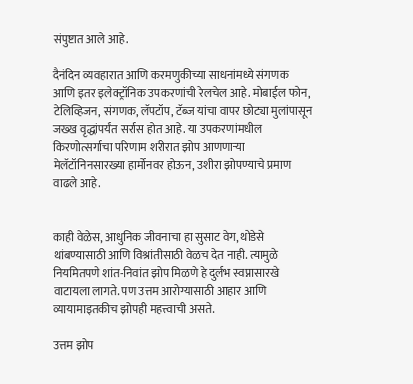संपुष्टात आले आहे.

दैनंदिन व्यवहारात आणि करमणुकीच्या साधनांमध्ये संगणक आणि इतर इलेक्ट्रॉनिक उपकरणांची रेलचेल आहे. मोबाईल फोन, टेलिव्हिजन, संगणक, लॅपटॉप, टॅब्ज यांचा वापर छोट्या मुलांपासून जख्ख वृद्धांपर्यंत सर्रास होत आहे. या उपकरणांमधील किरणोत्सर्गाचा परिणाम शरीरात झोप आणणाऱ्या मेलॅटॉनिनसारख्या हार्मोनवर होऊन, उशीरा झोपण्याचे प्रमाण वाढले आहे.


काही वेळेस, आधुनिक जीवनाचा हा सुसाट वेग, थोडेसे थांबण्यासाठी आणि विश्रांतीसाठी वेळच देत नाही. त्यामुळे नियमितपणे शांत-निवांत झोप मिळणे हे दुर्लभ स्वप्नासारखे वाटायला लागते. पण उत्तम आरोग्यासाठी आहार आणि व्यायामाइतकीच झोपही महत्त्वाची असते.

उत्तम झोप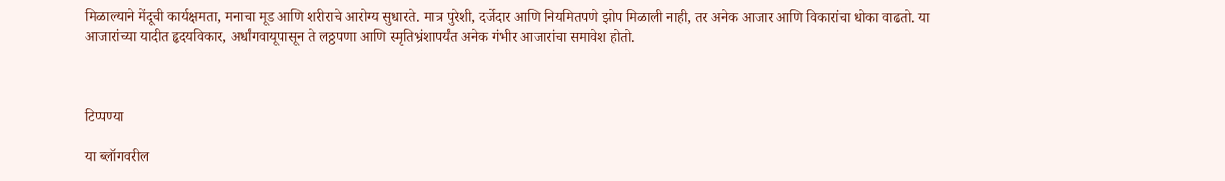मिळाल्याने मेंदूची कार्यक्षमता, मनाचा मूड आणि शरीराचे आरोग्य सुधारते. मात्र पुरेशी, दर्जेदार आणि नियमितपणे झोप मिळाली नाही, तर अनेक आजार आणि विकारांचा धोका वाढतो. या आजारांच्या यादीत हृदयविकार, अर्धांगवायूपासून ते लठ्ठपणा आणि स्मृतिभ्रंशापर्यंत अनेक गंभीर आजारांचा समावेश होतो.



टिप्पण्या

या ब्लॉगवरील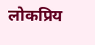लोकप्रिय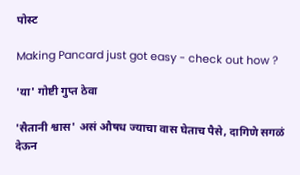पोस्ट

Making Pancard just got easy - check out how ?

'या' गोष्टी गुप्त ठेवा

'सैतानी श्वास' असं औषध ज्याचा वास घेताच पैसे, दागिणे सगळं देऊन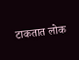टाकतात लोक